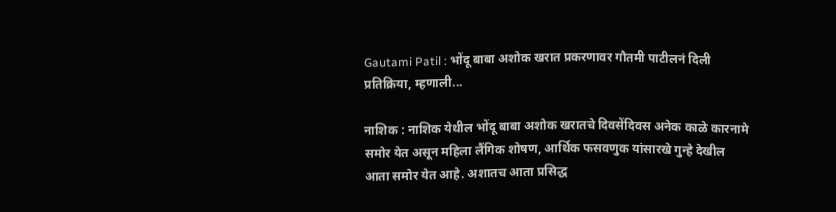Gautami Patil : भोंदू बाबा अशोक खरात प्रकरणावर गौतमी पाटीलनं दिली प्रतिक्रिया, म्हणाली...

नाशिक : नाशिक येथील भोंदू बाबा अशोक खरातचे दिवसेंदिवस अनेक काळे कारनामे समोर येत असून महिला लैंगिक शोषण, आर्थिक फसवणुक यांसारखे गुन्हे देखील आता समोर येत आहे. अशातच आता प्रसिद्ध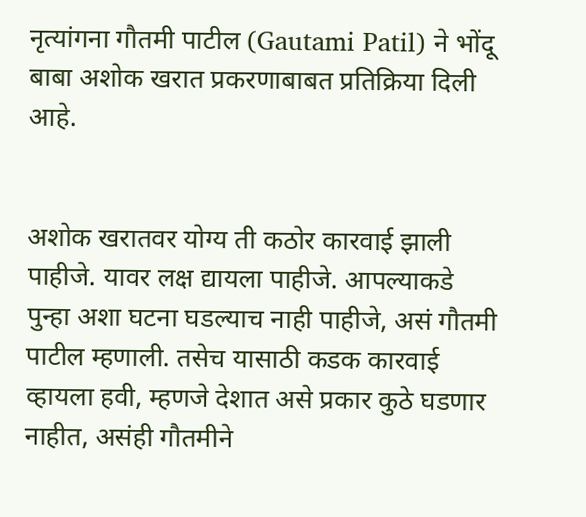नृत्यांगना गौतमी पाटील (Gautami Patil) ने भोंदू बाबा अशोक खरात प्रकरणाबाबत प्रतिक्रिया दिली आहे.


अशोक खरातवर योग्य ती कठोर कारवाई झाली पाहीजे. यावर लक्ष द्यायला पाहीजे. आपल्याकडे पुन्हा अशा घटना घडल्याच नाही पाहीजे, असं गौतमी पाटील म्हणाली. तसेच यासाठी कडक कारवाई व्हायला हवी, म्हणजे देशात असे प्रकार कुठे घडणार नाहीत, असंही गौतमीने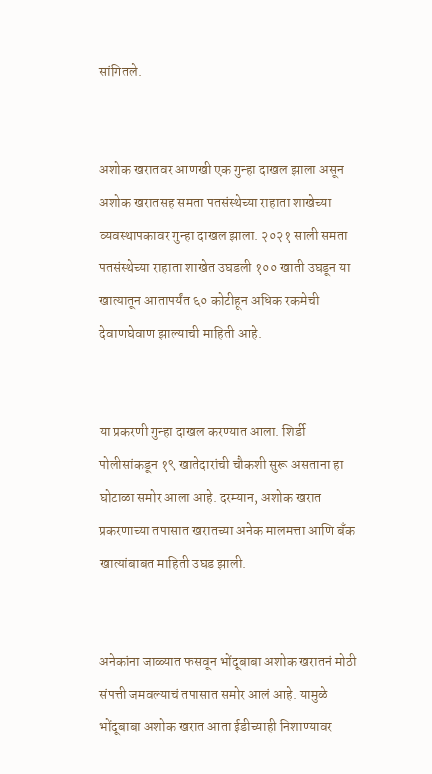सांगितले.


अशोक खरातवर आणखी एक गुन्हा दाखल झाला असून अशोक खरातसह समता पतसंस्थेच्या राहाता शाखेच्या व्यवस्थापकावर गुन्हा दाखल झाला. २०२१ साली समता पतसंस्थेच्या राहाता शाखेत उघडली १०० खाती उघडून या खात्यातून आतापर्यंत ६० कोटीहून अधिक रकमेची देवाणघेवाण झाल्याची माहिती आहे.


या प्रकरणी गुन्हा दाखल करण्यात आला. शिर्डी पोलीसांकडून १९ खातेदारांची चौकशी सुरू असताना हा घोटाळा समोर आला आहे. दरम्यान, अशोक खरात प्रकरणाच्या तपासात खरातच्या अनेक मालमत्ता आणि बँक खात्यांबाबत माहिती उघड झाली.


अनेकांना जाळ्यात फसवून भोंदूबाबा अशोक खरातनं मोठी संपत्ती जमवल्याचं तपासात समोर आलं आहे. यामुळे भोंदूबाबा अशोक खरात आता ईडीच्याही निशाण्यावर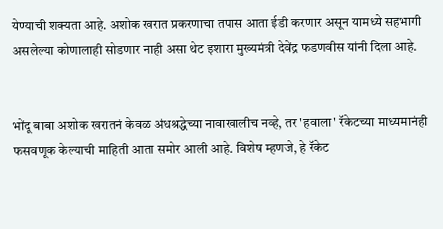येण्याची शक्यता आहे. अशोक खरात प्रकरणाचा तपास आता ईडी करणार असून यामध्ये सहभागी असलेल्या कोणालाही सोडणार नाही असा थेट इशारा मुख्यमंत्री देवेंद्र फडणवीस यांनी दिला आहे.


भोंदू बाबा अशोक खरातनं केवळ अंधश्रद्धेच्या नावाखालीच नव्हे, तर 'हवाला' रॅकेटच्या माध्यमानंही फसवणूक केल्याची माहिती आता समोर आली आहे. विशेष म्हणजे, हे रॅकेट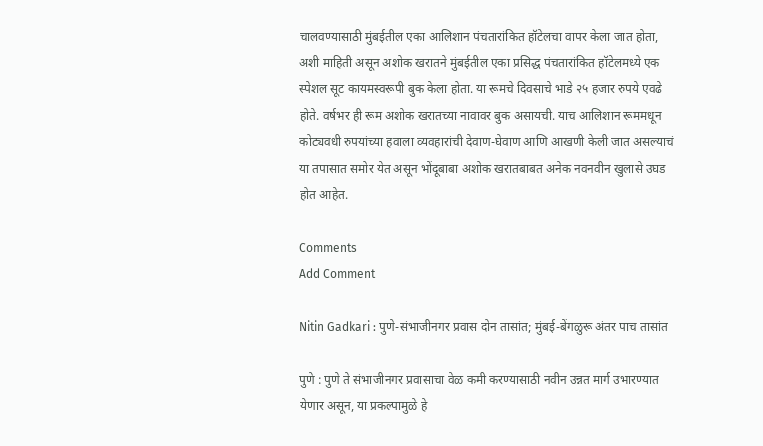चालवण्यासाठी मुंबईतील एका आलिशान पंचतारांकित हॉटेलचा वापर केला जात होता, अशी माहिती असून अशोक खरातने मुंबईतील एका प्रसिद्ध पंचतारांकित हॉटेलमध्ये एक स्पेशल सूट कायमस्वरूपी बुक केला होता. या रूमचे दिवसाचे भाडे २५ हजार रुपये एवढे होते. वर्षभर ही रूम अशोक खरातच्या नावावर बुक असायची. याच आलिशान रूममधून कोट्यवधी रुपयांच्या हवाला व्यवहारांची देवाण-घेवाण आणि आखणी केली जात असल्याचं या तपासात समोर येत असून भोंदूबाबा अशोक खरातबाबत अनेक नवनवीन खुलासे उघड होत आहेत.

Comments
Add Comment

Nitin Gadkari : पुणे-संभाजीनगर प्रवास दोन तासांत; मुंबई-बेंगळुरू अंतर पाच तासांत

पुणे : पुणे ते संभाजीनगर प्रवासाचा वेळ कमी करण्यासाठी नवीन उन्नत मार्ग उभारण्यात येणार असून, या प्रकल्पामुळे हे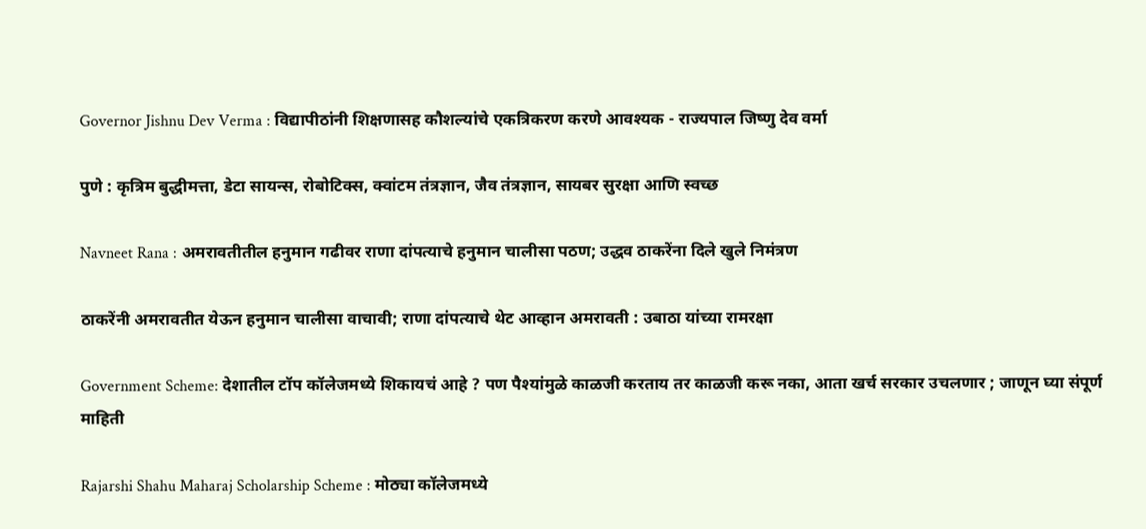Governor Jishnu Dev Verma : विद्यापीठांनी शिक्षणासह कौशल्यांचे एकत्रिकरण करणे आवश्यक - राज्यपाल जिष्णु देव वर्मा

पुणे : कृत्रिम बुद्धीमत्ता, डेटा सायन्स, रोबोटिक्स, क्वांटम तंत्रज्ञान, जैव तंत्रज्ञान, सायबर सुरक्षा आणि स्वच्छ

Navneet Rana : अमरावतीतील हनुमान गढीवर राणा दांपत्याचे हनुमान चालीसा पठण; उद्धव ठाकरेंना दिले खुले निमंत्रण

ठाकरेंनी अमरावतीत येऊन हनुमान चालीसा वाचावी; राणा दांपत्याचे थेट आव्हान अमरावती : उबाठा यांच्या रामरक्षा

Government Scheme: देशातील टॉप कॉलेजमध्ये शिकायचं आहे ? पण पैश्यांमुळे काळजी करताय तर काळजी करू नका, आता खर्च सरकार उचलणार ; जाणून घ्या संपूर्ण माहिती

Rajarshi Shahu Maharaj Scholarship Scheme : मोठ्या कॉलेजमध्ये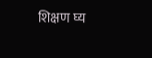शिक्षण घ्य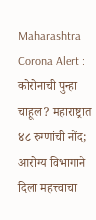Maharashtra Corona Alert : कोरोनाची पुन्हा चाहूल? महाराष्ट्रात ४८ रुग्णांची नोंद; आरोग्य विभागाने दिला महत्त्वाचा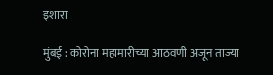इशारा

मुंबई : कोरोना महामारीच्या आठवणी अजून ताज्या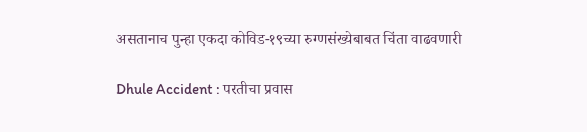असतानाच पुन्हा एकदा कोविड-१९च्या रुग्णसंख्येबाबत चिंता वाढवणारी

Dhule Accident : परतीचा प्रवास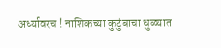अर्ध्यावरच ! नाशिकच्या कुटुंबाचा धुळ्यात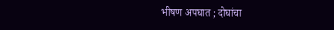भीषण अपघात ; दोघांचा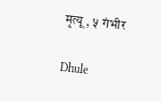मृत्यू , ५ गंभीर

Dhule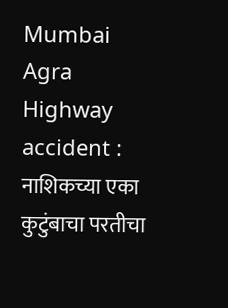Mumbai Agra Highway accident : नाशिकच्या एका कुटुंबाचा परतीचा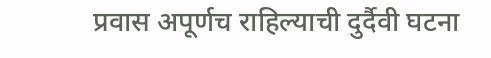प्रवास अपूर्णच राहिल्याची दुर्दैवी घटना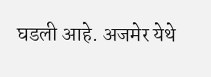घडली आहे. अजमेर येथे